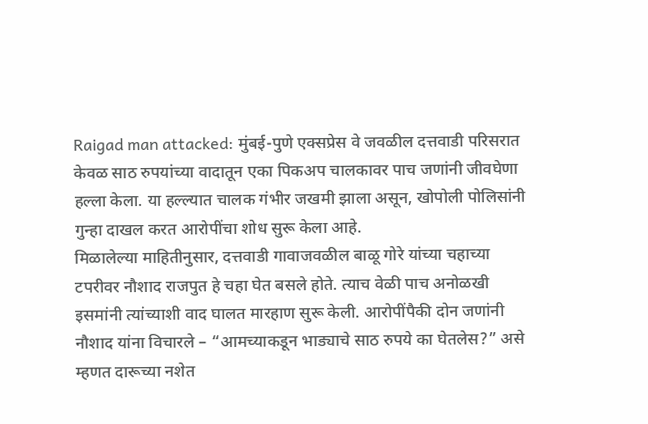Raigad man attacked: मुंबई-पुणे एक्सप्रेस वे जवळील दत्तवाडी परिसरात केवळ साठ रुपयांच्या वादातून एका पिकअप चालकावर पाच जणांनी जीवघेणा हल्ला केला. या हल्ल्यात चालक गंभीर जखमी झाला असून, खोपोली पोलिसांनी गुन्हा दाखल करत आरोपींचा शोध सुरू केला आहे.
मिळालेल्या माहितीनुसार, दत्तवाडी गावाजवळील बाळू गोरे यांच्या चहाच्या टपरीवर नौशाद राजपुत हे चहा घेत बसले होते. त्याच वेळी पाच अनोळखी इसमांनी त्यांच्याशी वाद घालत मारहाण सुरू केली. आरोपींपैकी दोन जणांनी नौशाद यांना विचारले – “आमच्याकडून भाड्याचे साठ रुपये का घेतलेस?” असे म्हणत दारूच्या नशेत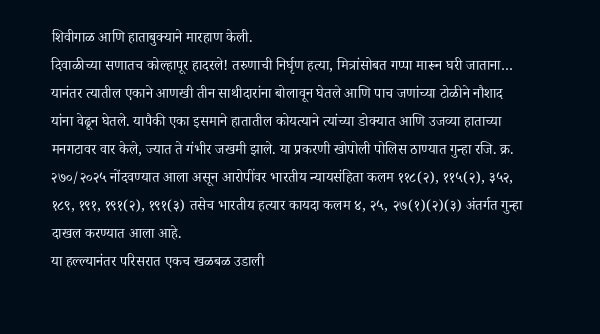शिवीगाळ आणि हाताबुक्याने मारहाण केली.
दिवाळीच्या सणातच कोल्हापूर हादरले! तरुणाची निर्घृण हत्या, मित्रांसोबत गप्पा मारून घरी जाताना…
यानंतर त्यातील एकाने आणखी तीन साथीदारांना बोलावून घेतले आणि पाच जणांच्या टोळीने नौशाद यांना वेढून घेतले. यापैकी एका इसमाने हातातील कोयत्याने त्यांच्या डोक्यात आणि उजव्या हाताच्या मनगटावर वार केले, ज्यात ते गंभीर जखमी झाले. या प्रकरणी खोपोली पोलिस ठाण्यात गुन्हा रजि. क्र. २७०/२०२५ नोंदवण्यात आला असून आरोपींवर भारतीय न्यायसंहिता कलम ११८(२), ११५(२), ३५२, १८९, १९१, १९१(२), १९१(३) तसेच भारतीय हत्यार कायदा कलम ४, २५, २७(१)(२)(३) अंतर्गत गुन्हा दाखल करण्यात आला आहे.
या हल्ल्यानंतर परिसरात एकच खळबळ उडाली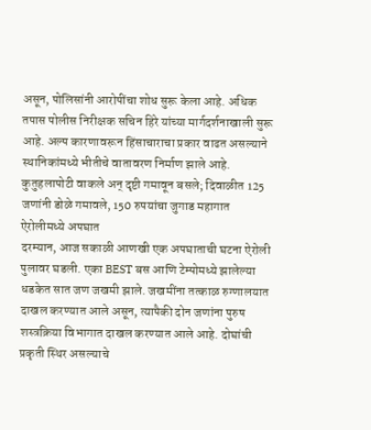असून, पोलिसांनी आरोपींचा शोध सुरू केला आहे. अधिक तपास पोलीस निरीक्षक सचिन हिरे यांच्या मार्गदर्शनाखाली सुरू आहे. अल्प कारणावरून हिंसाचाराचा प्रकार वाढत असल्याने स्थानिकांमध्ये भीतीचे वातावरण निर्माण झाले आहे.
कुतुहलापोटी वाकले अन् दृष्टी गमावून बसले; दिवाळीत 125 जणांनी डोळे गमावले, 150 रुपयांचा जुगाड महागात
ऐरोलीमध्ये अपघात
दरम्यान, आज सकाळी आणखी एक अपघाताची घटना ऐरोली पुलावर घडली. एका BEST बस आणि टेम्पोमध्ये झालेल्या धडकेत सात जण जखमी झाले. जखमींना तत्काळ रुग्णालयात दाखल करण्यात आले असून, त्यापैकी दोन जणांना पुरुष शस्त्रक्रिया विभागात दाखल करण्यात आले आहे. दोघांची प्रकृती स्थिर असल्याचे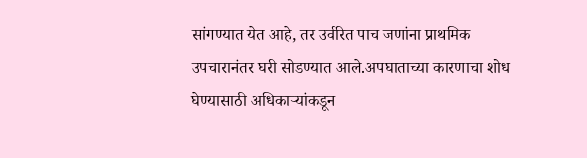सांगण्यात येत आहे, तर उर्वरित पाच जणांना प्राथमिक उपचारानंतर घरी सोडण्यात आले.अपघाताच्या कारणाचा शोध घेण्यासाठी अधिकाऱ्यांकडून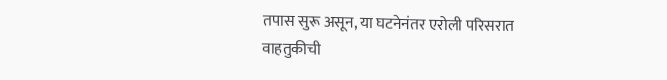तपास सुरू असून, या घटनेनंतर एरोली परिसरात वाहतुकीची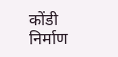कोंडी निर्माण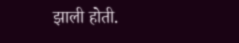झाली होती.